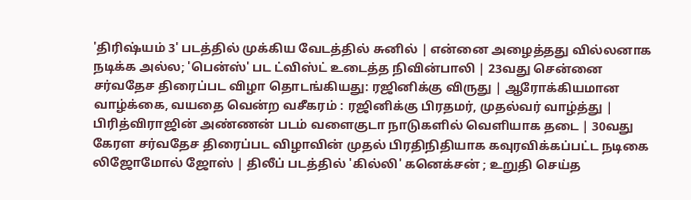'திரிஷ்யம் 3' படத்தில் முக்கிய வேடத்தில் சுனில் | என்னை அழைத்தது வில்லனாக நடிக்க அல்ல; 'பென்ஸ்' பட ட்விஸ்ட் உடைத்த நிவின்பாலி | 23வது சென்னை சர்வதேச திரைப்பட விழா தொடங்கியது: ரஜினிக்கு விருது | ஆரோக்கியமான வாழ்க்கை, வயதை வென்ற வசீகரம் : ரஜினிக்கு பிரதமர், முதல்வர் வாழ்த்து | பிரித்விராஜின் அண்ணன் படம் வளைகுடா நாடுகளில் வெளியாக தடை | 30வது கேரள சர்வதேச திரைப்பட விழாவின் முதல் பிரதிநிதியாக கவுரவிக்கப்பட்ட நடிகை லிஜோமோல் ஜோஸ் | திலீப் படத்தில் 'கில்லி' கனெக்சன் ; உறுதி செய்த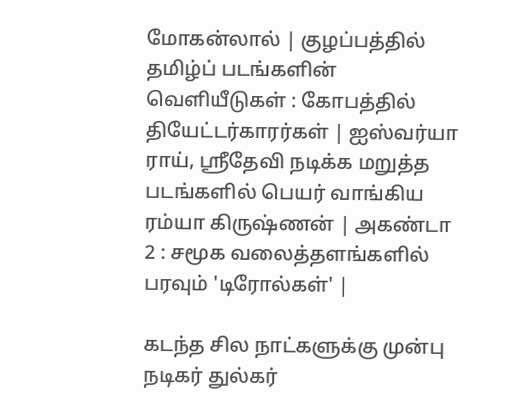மோகன்லால் | குழப்பத்தில் தமிழ்ப் படங்களின் வெளியீடுகள் : கோபத்தில் தியேட்டர்காரர்கள் | ஐஸ்வர்யா ராய், ஸ்ரீதேவி நடிக்க மறுத்த படங்களில் பெயர் வாங்கிய ரம்யா கிருஷ்ணன் | அகண்டா 2 : சமூக வலைத்தளங்களில் பரவும் 'டிரோல்கள்' |

கடந்த சில நாட்களுக்கு முன்பு நடிகர் துல்கர்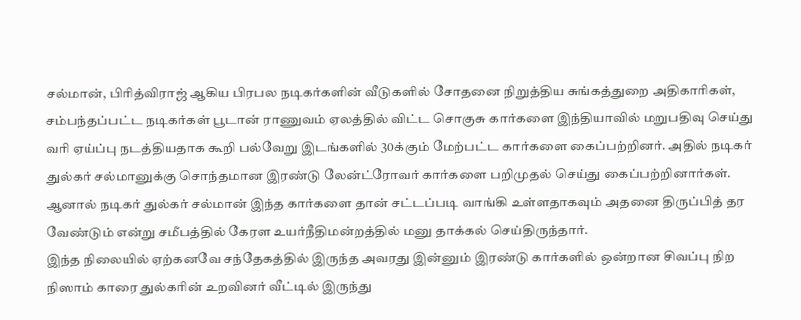சல்மான், பிரித்விராஜ் ஆகிய பிரபல நடிகர்களின் வீடுகளில் சோதனை நிறுத்திய சுங்கத்துறை அதிகாரிகள், சம்பந்தப்பட்ட நடிகர்கள் பூடான் ராணுவம் ஏலத்தில் விட்ட சொகுசு கார்களை இந்தியாவில் மறுபதிவு செய்து வரி ஏய்ப்பு நடத்தியதாக கூறி பல்வேறு இடங்களில் 30க்கும் மேற்பட்ட கார்களை கைப்பற்றினர். அதில் நடிகர் துல்கர் சல்மானுக்கு சொந்தமான இரண்டு லேன்ட்ரோவர் கார்களை பறிமுதல் செய்து கைப்பற்றினார்கள். ஆனால் நடிகர் துல்கர் சல்மான் இந்த கார்களை தான் சட்டப்படி வாங்கி உள்ளதாகவும் அதனை திருப்பித் தர வேண்டும் என்று சமீபத்தில் கேரள உயர்நீதிமன்றத்தில் மனு தாக்கல் செய்திருந்தார்.
இந்த நிலையில் ஏற்கனவே சந்தேகத்தில் இருந்த அவரது இன்னும் இரண்டு கார்களில் ஒன்றான சிவப்பு நிற நிஸாம் காரை துல்கரின் உறவினர் வீட்டில் இருந்து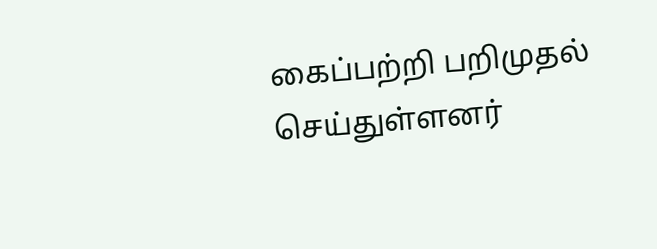கைப்பற்றி பறிமுதல் செய்துள்ளனர்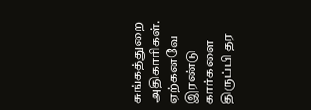சுங்கத்துறை அதிகாரிகள். ஏற்கனவே இரண்டு கார்களை திருப்பி தர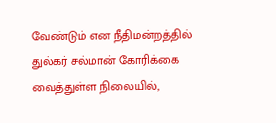வேண்டும் என நீதிமன்றத்தில் துல்கர் சல்மான் கோரிக்கை வைத்துள்ள நிலையில்,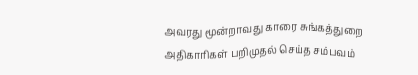அவரது மூன்றாவது காரை சுங்கத்துறை அதிகாரிகள் பறிமுதல் செய்த சம்பவம்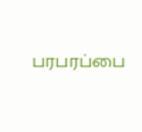பரபரப்பை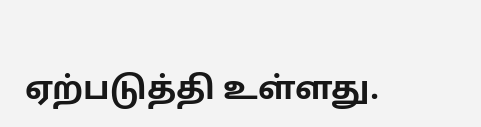ஏற்படுத்தி உள்ளது.